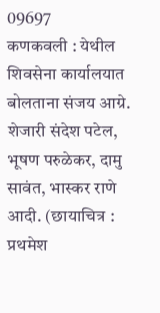09697
कणकवली : येथील शिवसेना कार्यालयात बोलताना संजय आग्रे. शेजारी संदेश पटेल, भूषण परुळेकर, दामु सावंत, भास्कर राणे आदी. (छायाचित्र : प्रथमेश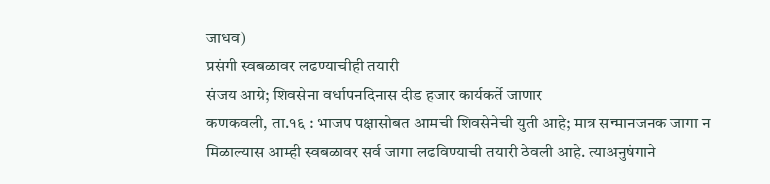जाधव)
प्रसंगी स्वबळावर लढण्याचीही तयारी
संजय आग्रे; शिवसेना वर्धापनदिनास दीड हजार कार्यकर्ते जाणार
कणकवली, ता.१६ : भाजप पक्षासोबत आमची शिवसेनेची युती आहे; मात्र सन्मानजनक जागा न मिळाल्यास आम्ही स्वबळावर सर्व जागा लढविण्याची तयारी ठेवली आहे. त्याअनुषंगाने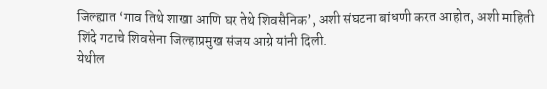जिल्ह्यात ‘गाव तिथे शाखा आणि घर तेथे शिवसैनिक’, अशी संघटना बांधणी करत आहोत, अशी माहिती शिंदे गटाचे शिवसेना जिल्हाप्रमुख संजय आग्रे यांनी दिली.
येथील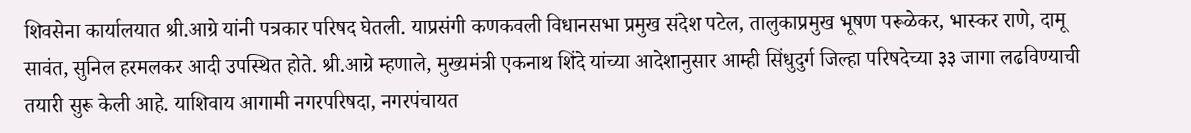शिवसेना कार्यालयात श्री.आग्रे यांनी पत्रकार परिषद घेतली. याप्रसंगी कणकवली विधानसभा प्रमुख संदेश पटेल, तालुकाप्रमुख भूषण परूळेकर, भास्कर राणे, दामू सावंत, सुनिल हरमलकर आदी उपस्थित होते. श्री.आग्रे म्हणाले, मुख्यमंत्री एकनाथ शिंदे यांच्या आदेशानुसार आम्ही सिंधुदुर्ग जिल्हा परिषदेच्या ३३ जागा लढविण्याची तयारी सुरू केली आहे. याशिवाय आगामी नगरपरिषदा, नगरपंचायत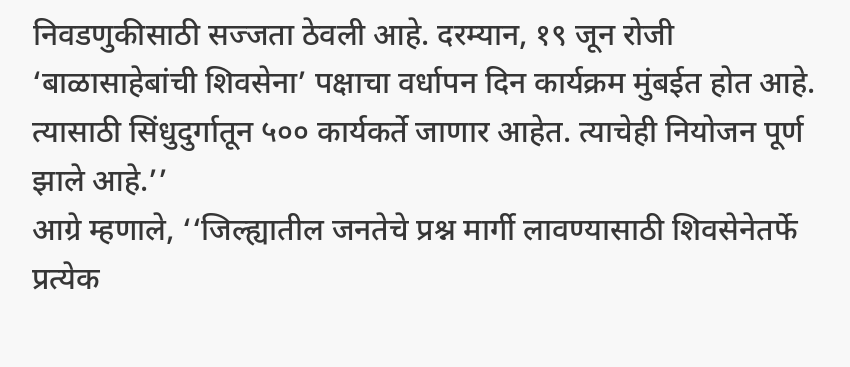निवडणुकीसाठी सज्जता ठेवली आहे. दरम्यान, १९ जून रोजी ‘बाळासाहेबांची शिवसेना’ पक्षाचा वर्धापन दिन कार्यक्रम मुंबईत होत आहे. त्यासाठी सिंधुदुर्गातून ५०० कार्यकर्ते जाणार आहेत. त्याचेही नियोजन पूर्ण झाले आहे.’’
आग्रे म्हणाले, ‘‘जिल्ह्यातील जनतेचे प्रश्न मार्गी लावण्यासाठी शिवसेनेतर्फे प्रत्येक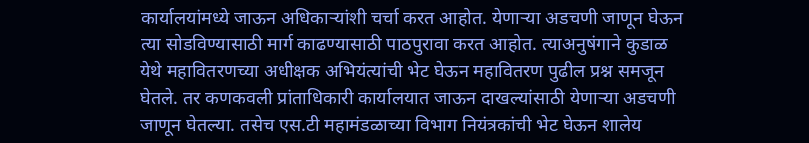कार्यालयांमध्ये जाऊन अधिकाऱ्यांशी चर्चा करत आहोत. येणाऱ्या अडचणी जाणून घेऊन त्या सोडविण्यासाठी मार्ग काढण्यासाठी पाठपुरावा करत आहोत. त्याअनुषंगाने कुडाळ येथे महावितरणच्या अधीक्षक अभियंत्यांची भेट घेऊन महावितरण पुढील प्रश्न समजून घेतले. तर कणकवली प्रांताधिकारी कार्यालयात जाऊन दाखल्यांसाठी येणाऱ्या अडचणी जाणून घेतल्या. तसेच एस.टी महामंडळाच्या विभाग नियंत्रकांची भेट घेऊन शालेय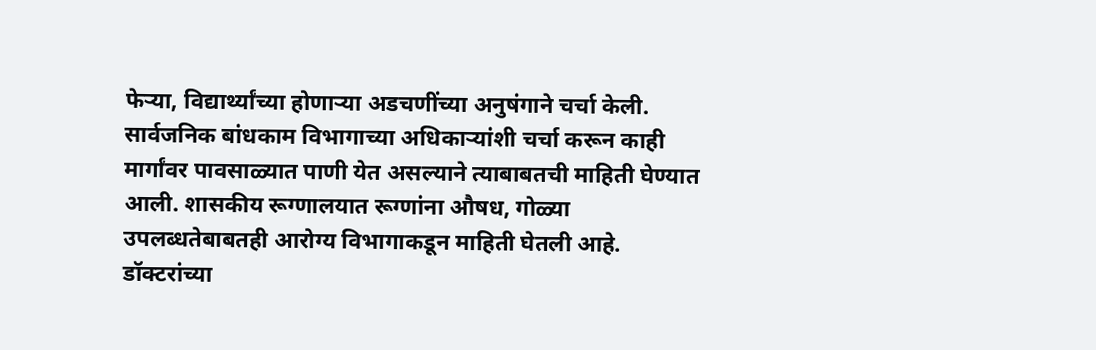फेऱ्या, विद्यार्थ्यांच्या होणाऱ्या अडचणींच्या अनुषंगाने चर्चा केली.
सार्वजनिक बांधकाम विभागाच्या अधिकाऱ्यांशी चर्चा करून काही मार्गांवर पावसाळ्यात पाणी येत असल्याने त्याबाबतची माहिती घेण्यात आली. शासकीय रूग्णालयात रूग्णांना औषध, गोळ्या उपलब्धतेबाबतही आरोग्य विभागाकडून माहिती घेतली आहे. डॉक्टरांच्या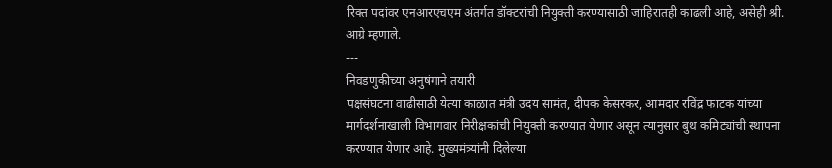रिक्त पदांवर एनआरएचएम अंतर्गत डॉक्टरांची नियुक्ती करण्यासाठी जाहिरातही काढली आहे, असेही श्री. आग्रे म्हणाले.
---
निवडणुकीच्या अनुषंगाने तयारी
पक्षसंघटना वाढीसाठी येत्या काळात मंत्री उदय सामंत, दीपक केसरकर, आमदार रविंद्र फाटक यांच्या मार्गदर्शनाखाली विभागवार निरीक्षकांची नियुक्ती करण्यात येणार असून त्यानुसार बुथ कमिट्यांची स्थापना करण्यात येणार आहे. मुख्यमंत्र्यांनी दिलेल्या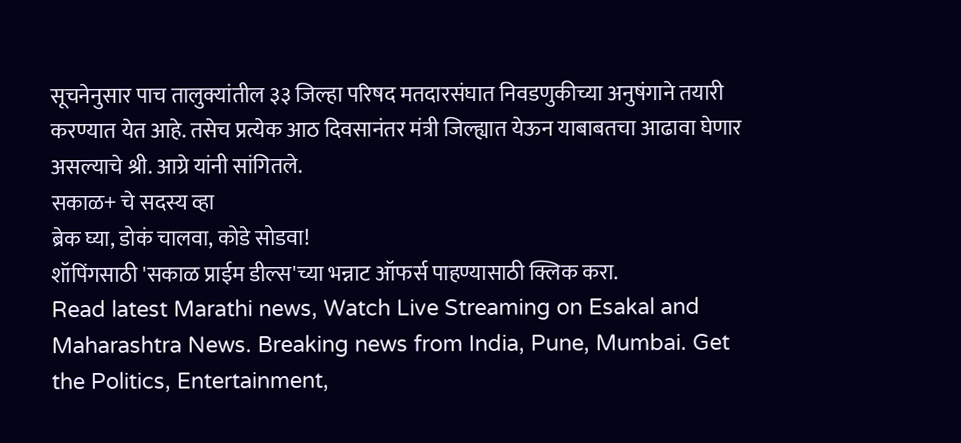सूचनेनुसार पाच तालुक्यांतील ३३ जिल्हा परिषद मतदारसंघात निवडणुकीच्या अनुषंगाने तयारी करण्यात येत आहे. तसेच प्रत्येक आठ दिवसानंतर मंत्री जिल्ह्यात येऊन याबाबतचा आढावा घेणार असल्याचे श्री. आग्रे यांनी सांगितले.
सकाळ+ चे सदस्य व्हा
ब्रेक घ्या, डोकं चालवा, कोडे सोडवा!
शॉपिंगसाठी 'सकाळ प्राईम डील्स'च्या भन्नाट ऑफर्स पाहण्यासाठी क्लिक करा.
Read latest Marathi news, Watch Live Streaming on Esakal and Maharashtra News. Breaking news from India, Pune, Mumbai. Get the Politics, Entertainment,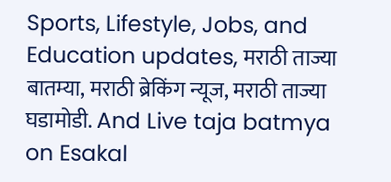Sports, Lifestyle, Jobs, and Education updates, मराठी ताज्या बातम्या, मराठी ब्रेकिंग न्यूज, मराठी ताज्या घडामोडी. And Live taja batmya on Esakal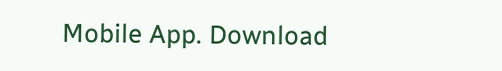Mobile App. Download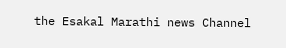the Esakal Marathi news Channel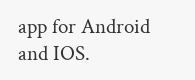app for Android and IOS.